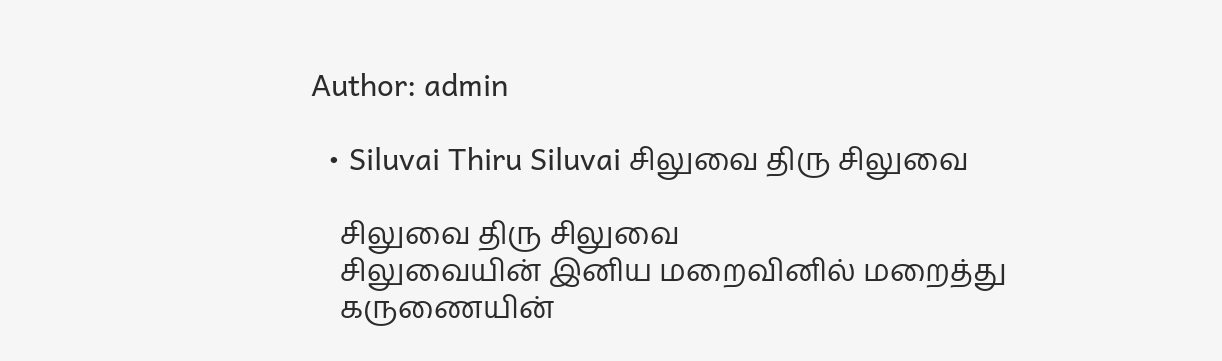Author: admin

  • Siluvai Thiru Siluvai சிலுவை திரு சிலுவை

    சிலுவை திரு சிலுவை
    சிலுவையின் இனிய மறைவினில் மறைத்து
    கருணையின்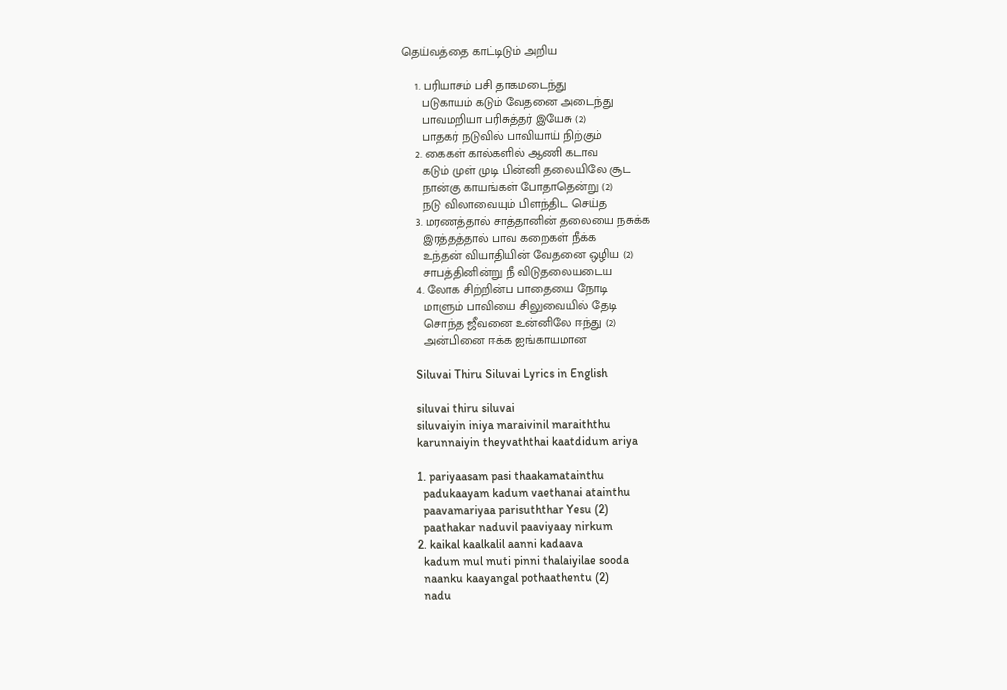தெய்வத்தை காட்டிடும் அறிய

    1. பரியாசம் பசி தாகமடைந்து
      படுகாயம் கடும் வேதனை அடைந்து
      பாவமறியா பரிசுத்தர் இயேசு (2)
      பாதகர் நடுவில் பாவியாய் நிற்கும்
    2. கைகள் கால்களில் ஆணி கடாவ
      கடும் முள் முடி பின்னி தலையிலே சூட
      நான்கு காயங்கள் போதாதென்று (2)
      நடு விலாவையும் பிளந்திட செய்த
    3. மரணத்தால் சாத்தானின் தலையை நசுக்க
      இரத்தத்தால் பாவ கறைகள் நீக்க
      உந்தன் வியாதியின் வேதனை ஒழிய (2)
      சாபத்தினின்று நீ விடுதலையடைய
    4. லோக சிற்றின்ப பாதையை நோடி
      மாளும் பாவியை சிலுவையில் தேடி
      சொந்த ஜீவனை உன்னிலே ஈந்து (2)
      அன்பினை ஈக்க ஐங்காயமான

    Siluvai Thiru Siluvai Lyrics in English

    siluvai thiru siluvai
    siluvaiyin iniya maraivinil maraiththu
    karunnaiyin theyvaththai kaatdidum ariya

    1. pariyaasam pasi thaakamatainthu
      padukaayam kadum vaethanai atainthu
      paavamariyaa parisuththar Yesu (2)
      paathakar naduvil paaviyaay nirkum
    2. kaikal kaalkalil aanni kadaava
      kadum mul muti pinni thalaiyilae sooda
      naanku kaayangal pothaathentu (2)
      nadu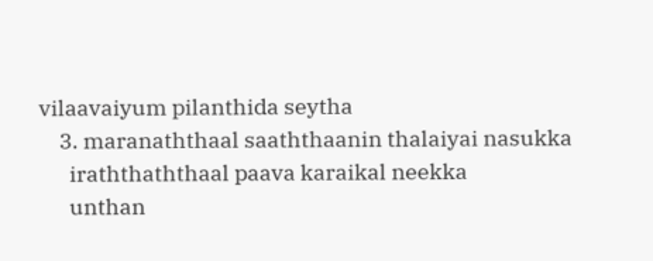vilaavaiyum pilanthida seytha
    3. maranaththaal saaththaanin thalaiyai nasukka
      iraththaththaal paava karaikal neekka
      unthan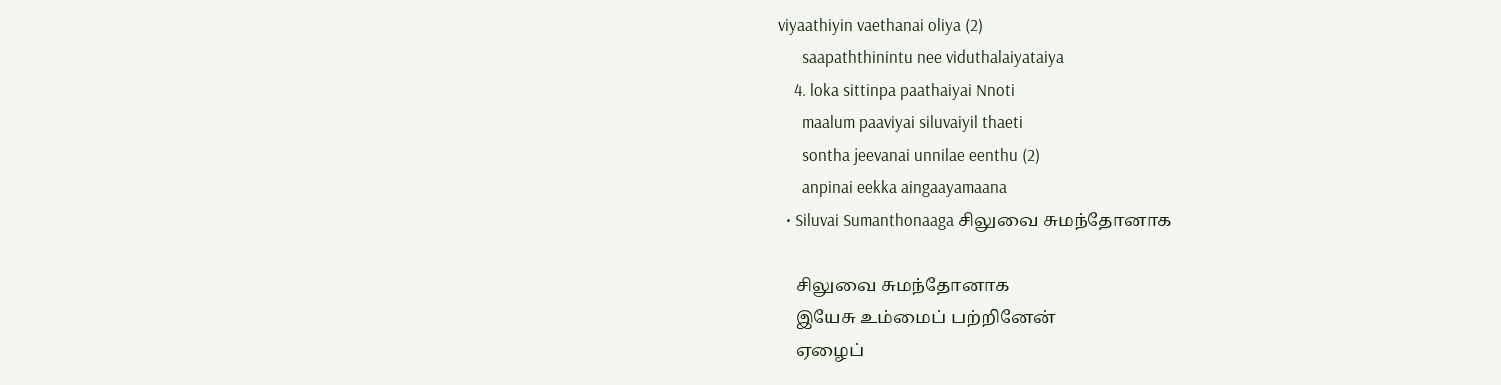viyaathiyin vaethanai oliya (2)
      saapaththinintu nee viduthalaiyataiya
    4. loka sittinpa paathaiyai Nnoti
      maalum paaviyai siluvaiyil thaeti
      sontha jeevanai unnilae eenthu (2)
      anpinai eekka aingaayamaana
  • Siluvai Sumanthonaaga சிலுவை சுமந்தோனாக

    சிலுவை சுமந்தோனாக
    இயேசு உம்மைப் பற்றினேன்
    ஏழைப்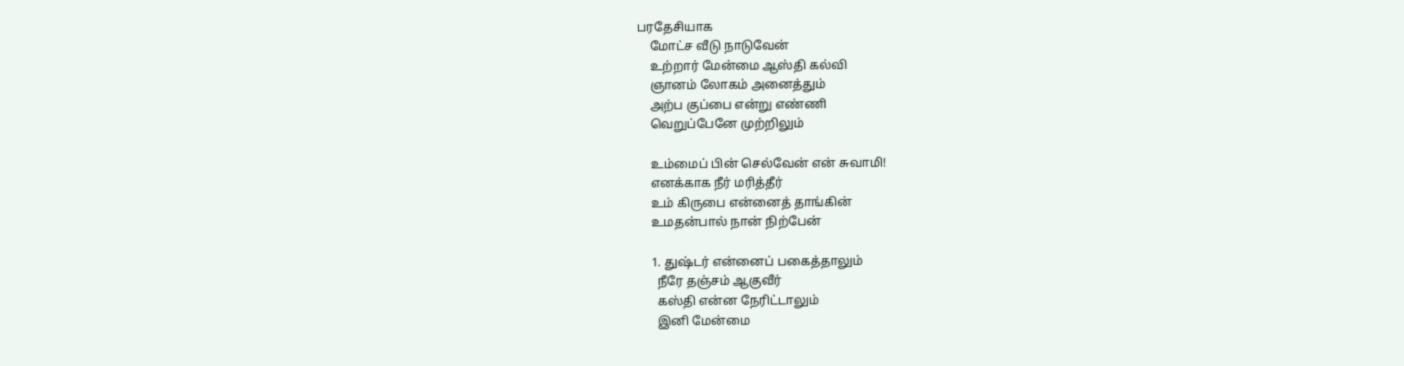பரதேசியாக
    மோட்ச வீடு நாடுவேன்
    உற்றார் மேன்மை ஆஸ்தி கல்வி
    ஞானம் லோகம் அனைத்தும்
    அற்ப குப்பை என்று எண்ணி
    வெறுப்பேனே முற்றிலும்

    உம்மைப் பின் செல்வேன் என் சுவாமி!
    எனக்காக நீர் மரித்தீர்
    உம் கிருபை என்னைத் தாங்கின்
    உமதன்பால் நான் நிற்பேன்

    1. துஷ்டர் என்னைப் பகைத்தாலும்
      நீரே தஞ்சம் ஆகுவீர்
      கஸ்தி என்ன நேரிட்டாலும்
      இனி மேன்மை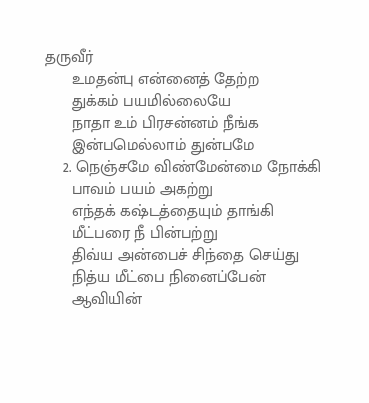தருவீர்
      உமதன்பு என்னைத் தேற்ற
      துக்கம் பயமில்லையே
      நாதா உம் பிரசன்னம் நீங்க
      இன்பமெல்லாம் துன்பமே
    2. நெஞ்சமே விண்மேன்மை நோக்கி
      பாவம் பயம் அகற்று
      எந்தக் கஷ்டத்தையும் தாங்கி
      மீட்பரை நீ பின்பற்று
      திவ்ய அன்பைச் சிந்தை செய்து
      நித்ய மீட்பை நினைப்பேன்
      ஆவியின்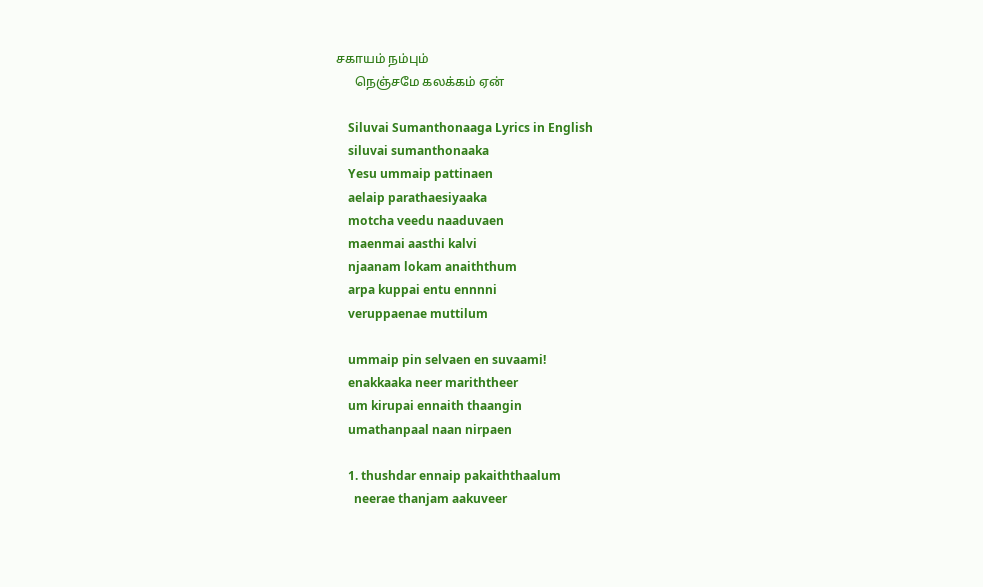சகாயம் நம்பும்
      நெஞ்சமே கலக்கம் ஏன்

    Siluvai Sumanthonaaga Lyrics in English
    siluvai sumanthonaaka
    Yesu ummaip pattinaen
    aelaip parathaesiyaaka
    motcha veedu naaduvaen
    maenmai aasthi kalvi
    njaanam lokam anaiththum
    arpa kuppai entu ennnni
    veruppaenae muttilum

    ummaip pin selvaen en suvaami!
    enakkaaka neer mariththeer
    um kirupai ennaith thaangin
    umathanpaal naan nirpaen

    1. thushdar ennaip pakaiththaalum
      neerae thanjam aakuveer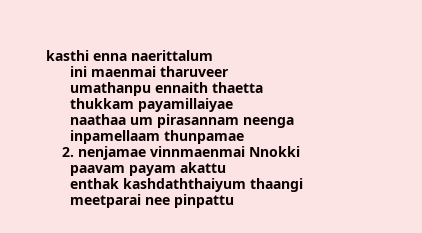kasthi enna naerittalum
      ini maenmai tharuveer
      umathanpu ennaith thaetta
      thukkam payamillaiyae
      naathaa um pirasannam neenga
      inpamellaam thunpamae
    2. nenjamae vinnmaenmai Nnokki
      paavam payam akattu
      enthak kashdaththaiyum thaangi
      meetparai nee pinpattu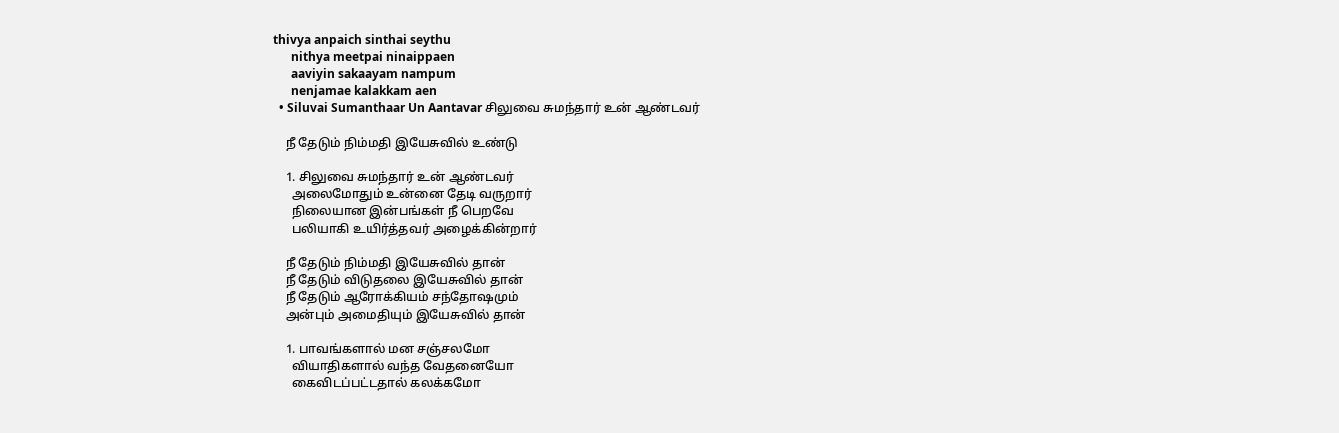thivya anpaich sinthai seythu
      nithya meetpai ninaippaen
      aaviyin sakaayam nampum
      nenjamae kalakkam aen
  • Siluvai Sumanthaar Un Aantavar சிலுவை சுமந்தார் உன் ஆண்டவர்

    நீ தேடும் நிம்மதி இயேசுவில் உண்டு

    1. சிலுவை சுமந்தார் உன் ஆண்டவர்
      அலைமோதும் உன்னை தேடி வருறார்
      நிலையான இன்பங்கள் நீ பெறவே
      பலியாகி உயிர்த்தவர் அழைக்கின்றார்

    நீ தேடும் நிம்மதி இயேசுவில் தான்
    நீ தேடும் விடுதலை இயேசுவில் தான்
    நீ தேடும் ஆரோக்கியம் சந்தோஷமும்
    அன்பும் அமைதியும் இயேசுவில் தான்

    1. பாவங்களால் மன சஞ்சலமோ
      வியாதிகளால் வந்த வேதனையோ
      கைவிடப்பட்டதால் கலக்கமோ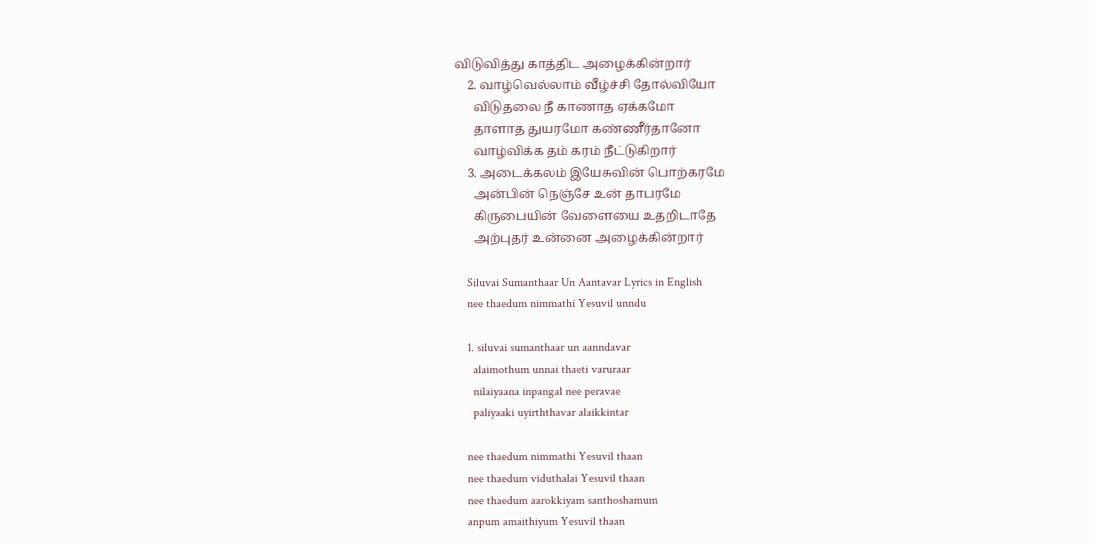விடுவித்து காத்திட அழைக்கின்றார்
    2. வாழ்வெல்லாம் வீழ்ச்சி தோல்வியோ
      விடுதலை நீ காணாத ஏக்கமோ
      தாளாத துயரமோ கண்ணீர்தானோ
      வாழ்விக்க தம் கரம் நீட்டுகிறார்
    3. அடைக்கலம் இயேசுவின் பொற்கரமே
      அன்பின் நெஞ்சே உன் தாபரமே
      கிருபையின் வேளையை உதறிடாதே
      அற்புதர் உன்னை அழைக்கின்றார்

    Siluvai Sumanthaar Un Aantavar Lyrics in English
    nee thaedum nimmathi Yesuvil unndu

    1. siluvai sumanthaar un aanndavar
      alaimothum unnai thaeti varuraar
      nilaiyaana inpangal nee peravae
      paliyaaki uyirththavar alaikkintar

    nee thaedum nimmathi Yesuvil thaan
    nee thaedum viduthalai Yesuvil thaan
    nee thaedum aarokkiyam santhoshamum
    anpum amaithiyum Yesuvil thaan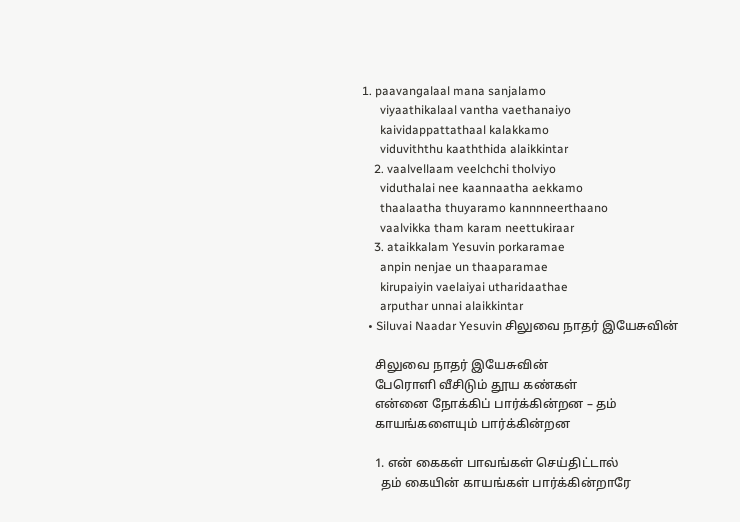1. paavangalaal mana sanjalamo
      viyaathikalaal vantha vaethanaiyo
      kaividappattathaal kalakkamo
      viduviththu kaaththida alaikkintar
    2. vaalvellaam veelchchi tholviyo
      viduthalai nee kaannaatha aekkamo
      thaalaatha thuyaramo kannnneerthaano
      vaalvikka tham karam neettukiraar
    3. ataikkalam Yesuvin porkaramae
      anpin nenjae un thaaparamae
      kirupaiyin vaelaiyai utharidaathae
      arputhar unnai alaikkintar
  • Siluvai Naadar Yesuvin சிலுவை நாதர் இயேசுவின்

    சிலுவை நாதர் இயேசுவின்
    பேரொளி வீசிடும் தூய கண்கள்
    என்னை நோக்கிப் பார்க்கின்றன – தம்
    காயங்களையும் பார்க்கின்றன

    1. என் கைகள் பாவங்கள் செய்திட்டால்
      தம் கையின் காயங்கள் பார்க்கின்றாரே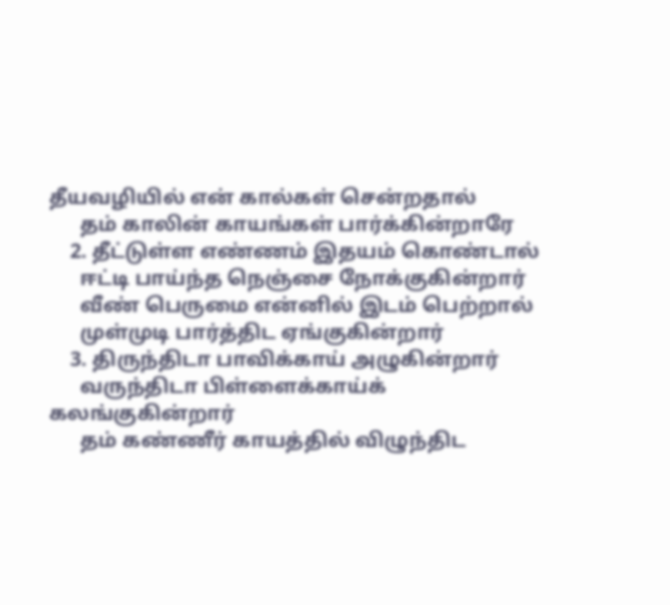தீயவழியில் என் கால்கள் சென்றதால்
      தம் காலின் காயங்கள் பார்க்கின்றாரே
    2. தீட்டுள்ள எண்ணம் இதயம் கொண்டால்
      ஈட்டி பாய்ந்த நெஞ்சை நோக்குகின்றார்
      வீண் பெருமை என்னில் இடம் பெற்றால்
      முள்முடி பார்த்திட ஏங்குகின்றார்
    3. திருந்திடா பாவிக்காய் அழுகின்றார்
      வருந்திடா பிள்ளைக்காய்க் கலங்குகின்றார்
      தம் கண்ணீர் காயத்தில் விழுந்திட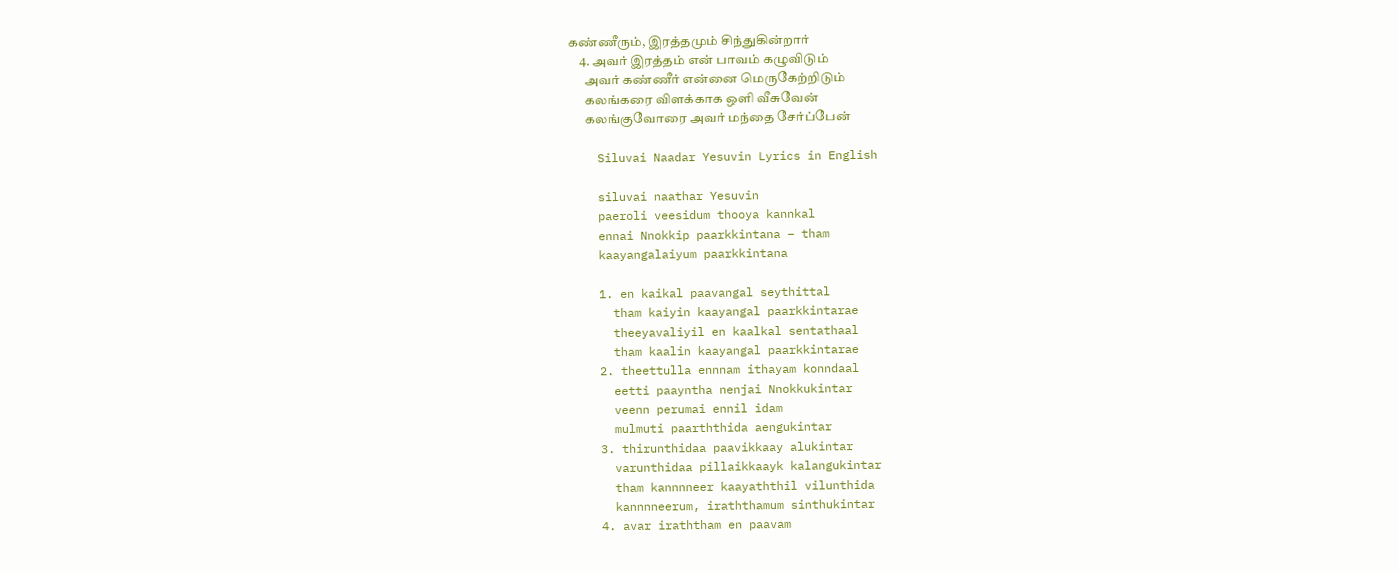கண்ணீரும், இரத்தமும் சிந்துகின்றார்
    4. அவர் இரத்தம் என் பாவம் கழுவிடும்
      அவர் கண்ணீர் என்னை மெருகேற்றிடும்
      கலங்கரை விளக்காக ஒளி வீசுவேன்
      கலங்குவோரை அவர் மந்தை சேர்ப்பேன்

    Siluvai Naadar Yesuvin Lyrics in English

    siluvai naathar Yesuvin
    paeroli veesidum thooya kannkal
    ennai Nnokkip paarkkintana – tham
    kaayangalaiyum paarkkintana

    1. en kaikal paavangal seythittal
      tham kaiyin kaayangal paarkkintarae
      theeyavaliyil en kaalkal sentathaal
      tham kaalin kaayangal paarkkintarae
    2. theettulla ennnam ithayam konndaal
      eetti paayntha nenjai Nnokkukintar
      veenn perumai ennil idam
      mulmuti paarththida aengukintar
    3. thirunthidaa paavikkaay alukintar
      varunthidaa pillaikkaayk kalangukintar
      tham kannnneer kaayaththil vilunthida
      kannnneerum, iraththamum sinthukintar
    4. avar iraththam en paavam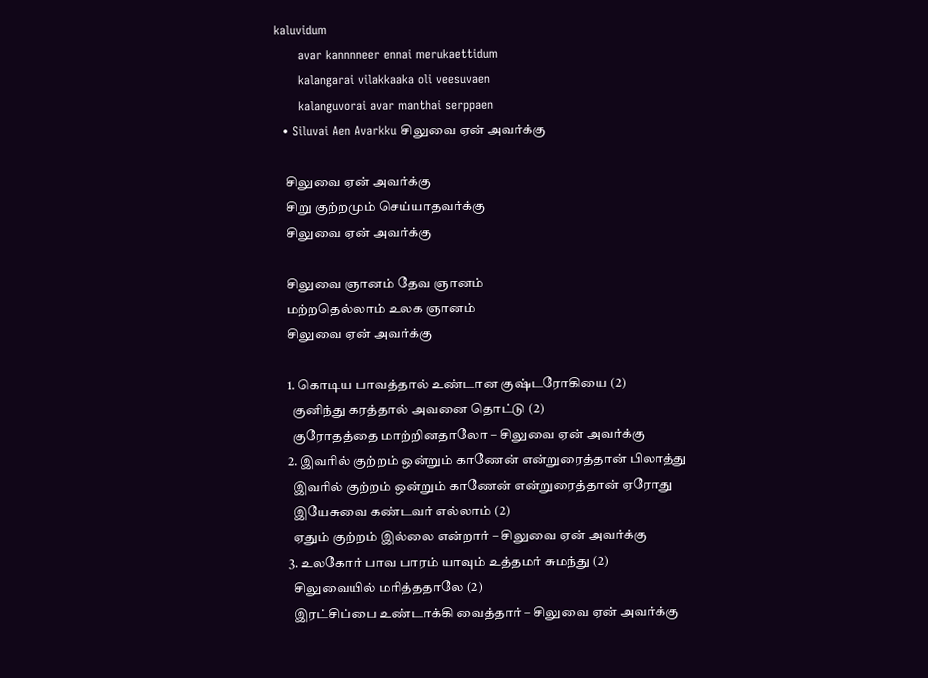kaluvidum
      avar kannnneer ennai merukaettidum
      kalangarai vilakkaaka oli veesuvaen
      kalanguvorai avar manthai serppaen
  • Siluvai Aen Avarkku சிலுவை ஏன் அவர்க்கு

    சிலுவை ஏன் அவர்க்கு
    சிறு குற்றமும் செய்யாதவர்க்கு
    சிலுவை ஏன் அவர்க்கு

    சிலுவை ஞானம் தேவ ஞானம்
    மற்றதெல்லாம் உலக ஞானம்
    சிலுவை ஏன் அவர்க்கு

    1. கொடிய பாவத்தால் உண்டான குஷ்டரோகியை (2)
      குனிந்து கரத்தால் அவனை தொட்டு (2)
      குரோதத்தை மாற்றினதாலோ – சிலுவை ஏன் அவர்க்கு
    2. இவரில் குற்றம் ஒன்றும் காணேன் என்றுரைத்தான் பிலாத்து
      இவரில் குற்றம் ஒன்றும் காணேன் என்றுரைத்தான் ஏரோது
      இயேசுவை கண்டவர் எல்லாம் (2)
      ஏதும் குற்றம் இல்லை என்றார் – சிலுவை ஏன் அவர்க்கு
    3. உலகோர் பாவ பாரம் யாவும் உத்தமர் சுமந்து (2)
      சிலுவையில் மரித்ததாலே (2)
      இரட்சிப்பை உண்டாக்கி வைத்தார் – சிலுவை ஏன் அவர்க்கு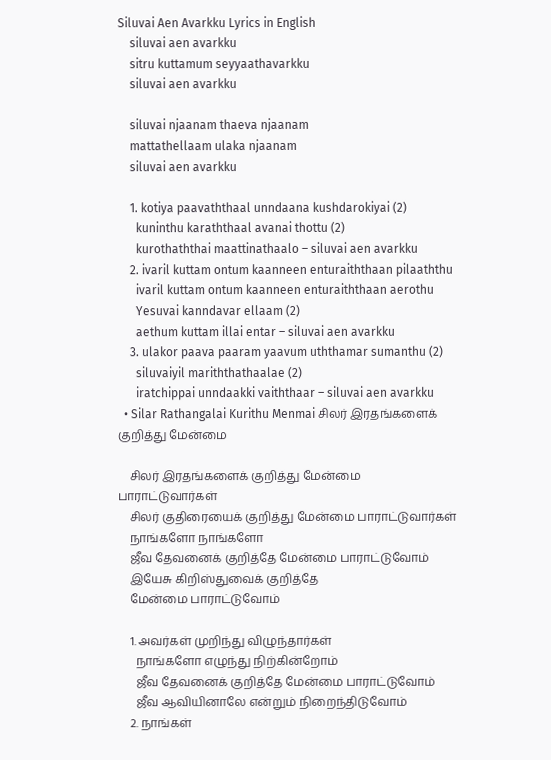Siluvai Aen Avarkku Lyrics in English
    siluvai aen avarkku
    sitru kuttamum seyyaathavarkku
    siluvai aen avarkku

    siluvai njaanam thaeva njaanam
    mattathellaam ulaka njaanam
    siluvai aen avarkku

    1. kotiya paavaththaal unndaana kushdarokiyai (2)
      kuninthu karaththaal avanai thottu (2)
      kurothaththai maattinathaalo – siluvai aen avarkku
    2. ivaril kuttam ontum kaanneen enturaiththaan pilaaththu
      ivaril kuttam ontum kaanneen enturaiththaan aerothu
      Yesuvai kanndavar ellaam (2)
      aethum kuttam illai entar – siluvai aen avarkku
    3. ulakor paava paaram yaavum uththamar sumanthu (2)
      siluvaiyil mariththathaalae (2)
      iratchippai unndaakki vaiththaar – siluvai aen avarkku
  • Silar Rathangalai Kurithu Menmai சிலர் இரதங்களைக் குறித்து மேன்மை

    சிலர் இரதங்களைக் குறித்து மேன்மை பாராட்டுவார்கள்
    சிலர் குதிரையைக் குறித்து மேன்மை பாராட்டுவார்கள்
    நாங்களோ நாங்களோ
    ஜீவ தேவனைக் குறித்தே மேன்மை பாராட்டுவோம்
    இயேசு கிறிஸ்துவைக் குறித்தே
    மேன்மை பாராட்டுவோம்

    1. அவர்கள் முறிந்து விழுந்தார்கள்
      நாங்களோ எழுந்து நிற்கின்றோம்
      ஜீவ தேவனைக் குறித்தே மேன்மை பாராட்டுவோம்
      ஜீவ ஆவியினாலே என்றும் நிறைந்திடுவோம்
    2. நாங்கள்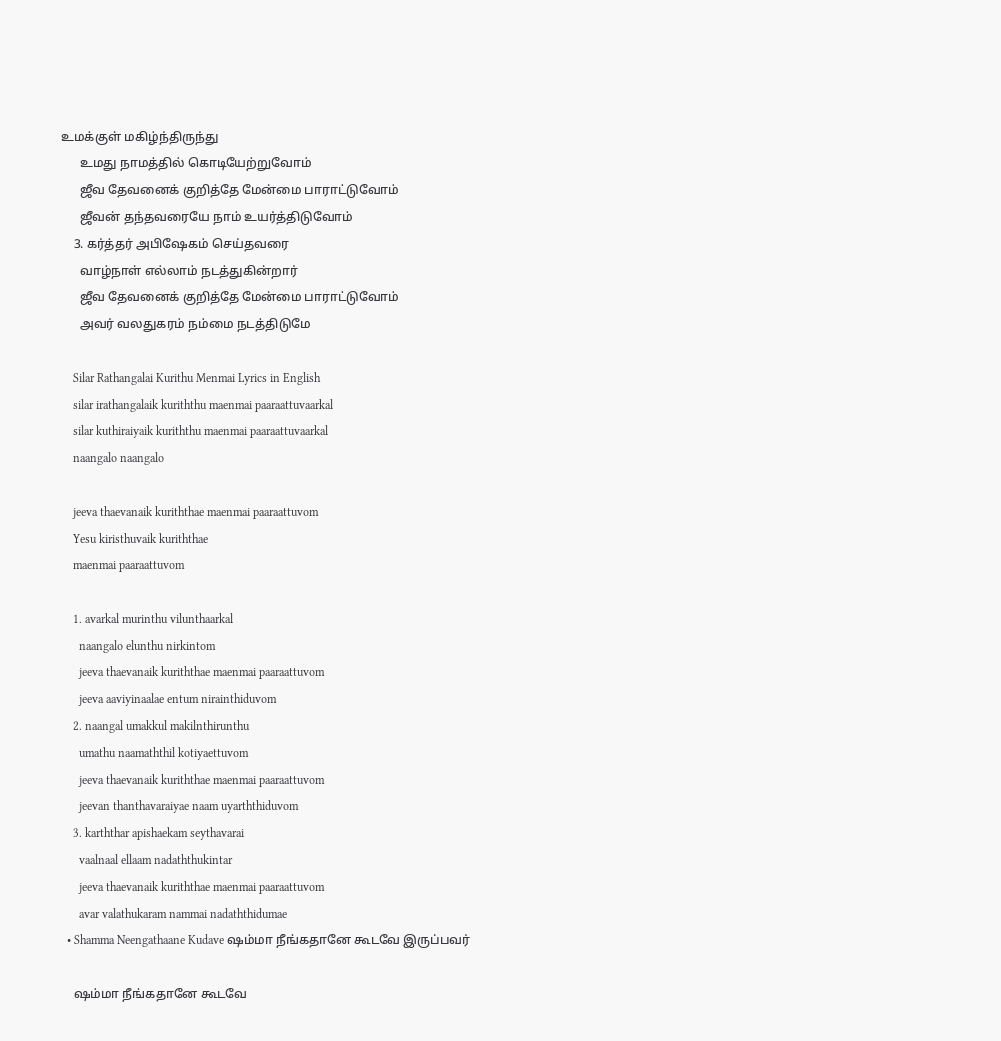உமக்குள் மகிழ்ந்திருந்து
      உமது நாமத்தில் கொடியேற்றுவோம்
      ஜீவ தேவனைக் குறித்தே மேன்மை பாராட்டுவோம்
      ஜீவன் தந்தவரையே நாம் உயர்த்திடுவோம்
    3. கர்த்தர் அபிஷேகம் செய்தவரை
      வாழ்நாள் எல்லாம் நடத்துகின்றார்
      ஜீவ தேவனைக் குறித்தே மேன்மை பாராட்டுவோம்
      அவர் வலதுகரம் நம்மை நடத்திடுமே

    Silar Rathangalai Kurithu Menmai Lyrics in English
    silar irathangalaik kuriththu maenmai paaraattuvaarkal
    silar kuthiraiyaik kuriththu maenmai paaraattuvaarkal
    naangalo naangalo

    jeeva thaevanaik kuriththae maenmai paaraattuvom
    Yesu kiristhuvaik kuriththae
    maenmai paaraattuvom

    1. avarkal murinthu vilunthaarkal
      naangalo elunthu nirkintom
      jeeva thaevanaik kuriththae maenmai paaraattuvom
      jeeva aaviyinaalae entum nirainthiduvom
    2. naangal umakkul makilnthirunthu
      umathu naamaththil kotiyaettuvom
      jeeva thaevanaik kuriththae maenmai paaraattuvom
      jeevan thanthavaraiyae naam uyarththiduvom
    3. karththar apishaekam seythavarai
      vaalnaal ellaam nadaththukintar
      jeeva thaevanaik kuriththae maenmai paaraattuvom
      avar valathukaram nammai nadaththidumae
  • Shamma Neengathaane Kudave ஷம்மா நீங்கதானே கூடவே இருப்பவர்

    ஷம்மா நீங்கதானே கூடவே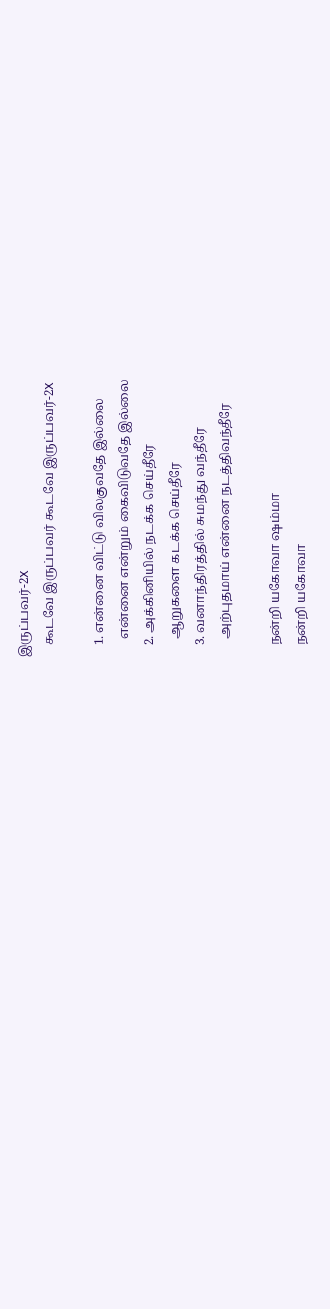இருப்பவர்-2X
    கூடவே இருப்பவர் கூடவே இருப்பவர்-2X

    1. என்னை விட்டு விலகுவதே இல்லை
      என்னை என்றும் கைவிடுவதே இல்லை
    2. அக்கினியில் நடக்க செய்தீரே
      ஆறுகளை கடக்க செய்தீரே
    3. வனாந்திரத்தில் சுமந்து வந்தீரே
      அற்புதமாய் என்னை நடத்திவந்தீரே

    நன்றி யகோவா ஷம்மா
    நன்றி யகோவா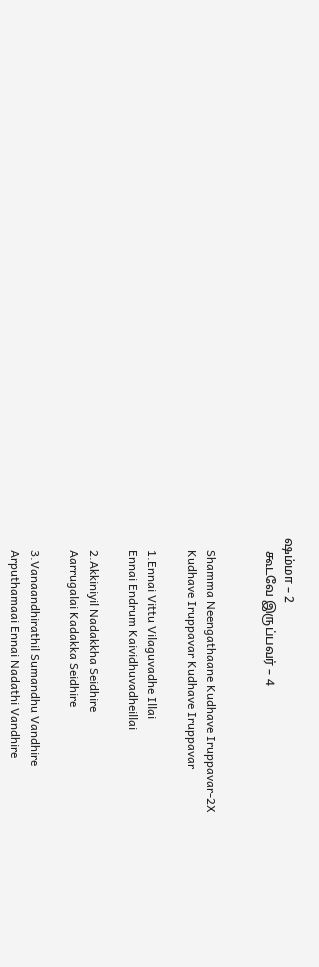ஷம்மா – 2
    கூடவே இருப்பவர் – 4


    Shamma Neengathaane Kudhave Iruppavar-2X
    Kudhave Iruppavar Kudhave Iruppavar

    1.Ennai Vittu Vilaguvadhe Illai
    Ennai Endrum Kaividhuvadheillai

    2.Akkiniyil Nadakkha Seidhire
    Aarrugalai Kadakka Seidhire

    3.Vanaandhirathil Sumandhu Vandhire
    Arputhamaai Ennai Nadathi Vandhire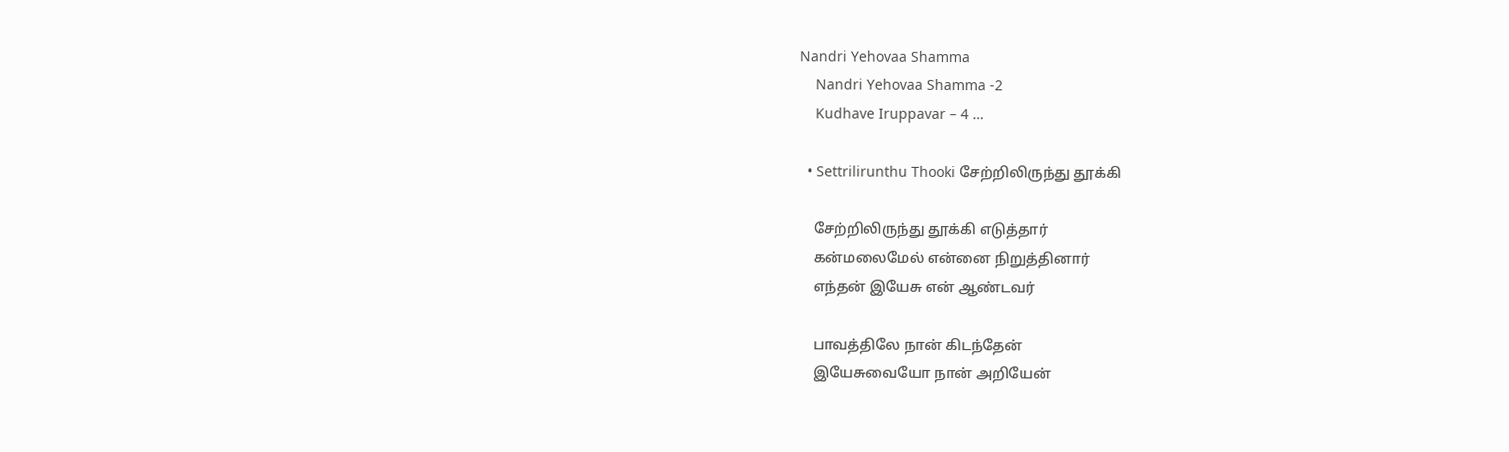Nandri Yehovaa Shamma
    Nandri Yehovaa Shamma -2
    Kudhave Iruppavar – 4 …

  • Settrilirunthu Thooki சேற்றிலிருந்து தூக்கி

    சேற்றிலிருந்து தூக்கி எடுத்தார்
    கன்மலைமேல் என்னை நிறுத்தினார்
    எந்தன் இயேசு என் ஆண்டவர்

    பாவத்திலே நான் கிடந்தேன்
    இயேசுவையோ நான் அறியேன்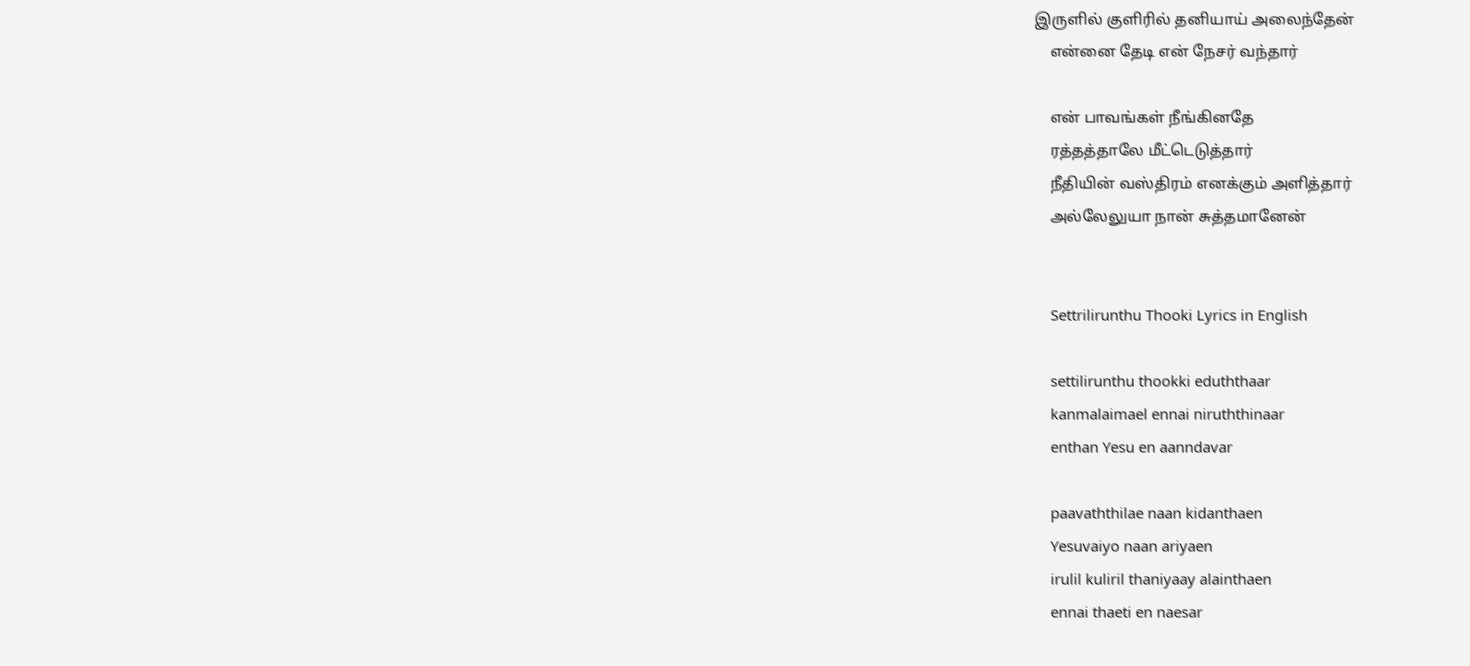இருளில் குளிரில் தனியாய் அலைந்தேன்
    என்னை தேடி என் நேசர் வந்தார்

    என் பாவங்கள் நீங்கினதே
    ரத்தத்தாலே மீட்டெடுத்தார்
    நீதியின் வஸ்திரம் எனக்கும் அளித்தார்
    அல்லேலுயா நான் சுத்தமானேன்


    Settrilirunthu Thooki Lyrics in English

    settilirunthu thookki eduththaar
    kanmalaimael ennai niruththinaar
    enthan Yesu en aanndavar

    paavaththilae naan kidanthaen
    Yesuvaiyo naan ariyaen
    irulil kuliril thaniyaay alainthaen
    ennai thaeti en naesar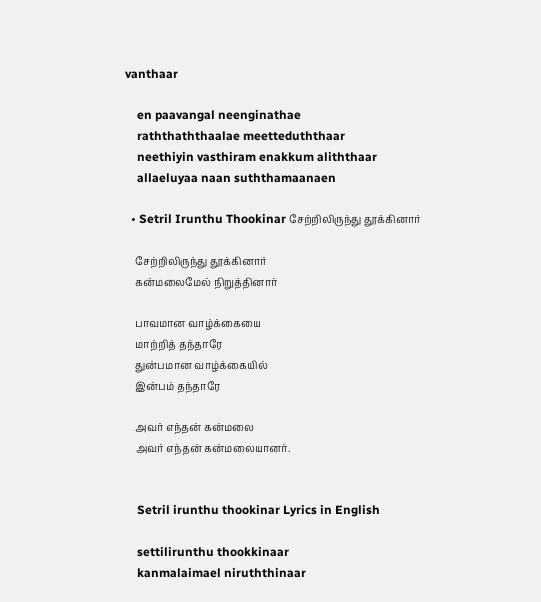vanthaar

    en paavangal neenginathae
    raththaththaalae meetteduththaar
    neethiyin vasthiram enakkum aliththaar
    allaeluyaa naan suththamaanaen

  • Setril Irunthu Thookinar சேற்றிலிருந்து தூக்கினார்

    சேற்றிலிருந்து தூக்கினார்
    கன்மலைமேல் நிறுத்தினார்

    பாவமான வாழ்க்கையை
    மாற்றித் தந்தாரே
    துன்பமான வாழ்க்கையில்
    இன்பம் தந்தாரே

    அவர் எந்தன் கன்மலை
    அவர் எந்தன் கன்மலையானர்.


    Setril irunthu thookinar Lyrics in English

    settilirunthu thookkinaar
    kanmalaimael niruththinaar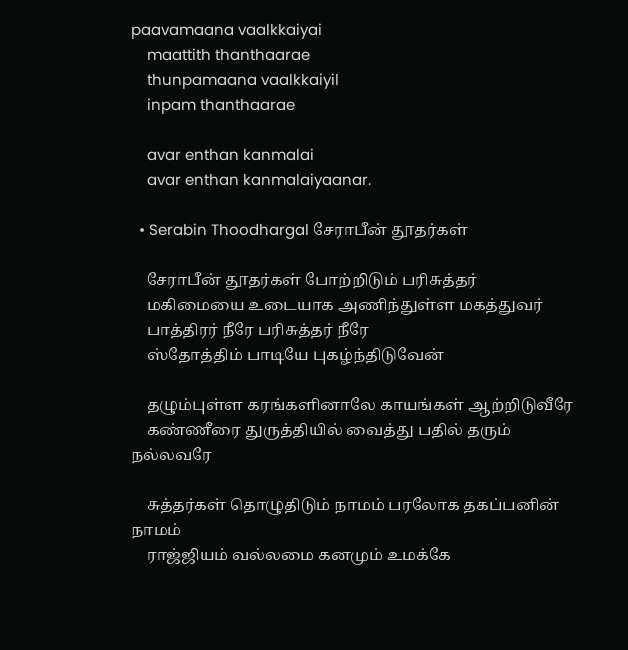paavamaana vaalkkaiyai
    maattith thanthaarae
    thunpamaana vaalkkaiyil
    inpam thanthaarae

    avar enthan kanmalai
    avar enthan kanmalaiyaanar.

  • Serabin Thoodhargal சேராபீன் தூதர்கள்

    சேராபீன் தூதர்கள் போற்றிடும் பரிசுத்தர்
    மகிமையை உடையாக அணிந்துள்ள மகத்துவர்
    பாத்திரர் நீரே பரிசுத்தர் நீரே
    ஸ்தோத்திம் பாடியே புகழ்ந்திடுவேன்

    தழும்புள்ள கரங்களினாலே காயங்கள் ஆற்றிடுவீரே
    கண்ணீரை துருத்தியில் வைத்து பதில் தரும் நல்லவரே

    சுத்தர்கள் தொழுதிடும் நாமம் பரலோக தகப்பனின் நாமம்
    ராஜ்ஜியம் வல்லமை கனமும் உமக்கே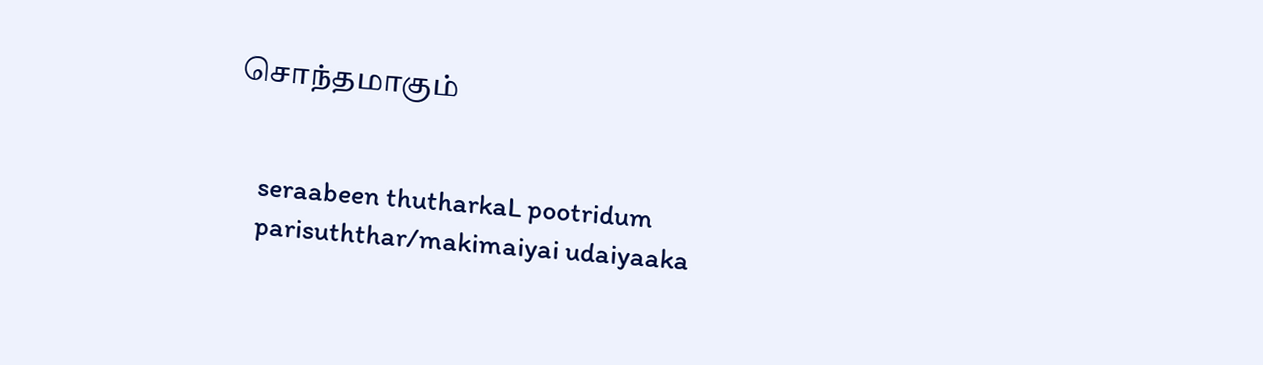சொந்தமாகும்


    seraabeen thutharkaL pootridum
    parisuththar/makimaiyai udaiyaaka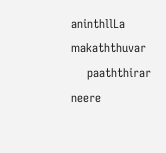aninthllLa makaththuvar
    paaththirar neere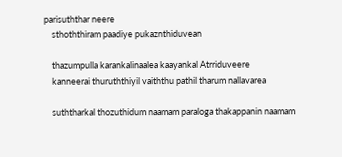parisuththar neere
    sthoththiram paadiye pukaznthiduvean

    thazumpulla karankalinaalea kaayankal Atrriduveere
    kanneerai thuruththiyil vaiththu pathil tharum nallavarea

    suththarkal thozuthidum naamam paraloga thakappanin naamam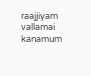raajjiyam vallamai kanamum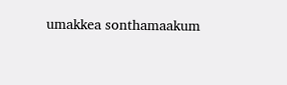umakkea sonthamaakum